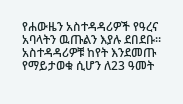የሐውዜን አስተዳዳሪዎች የዓረና አባላትን ዉጡልን እያሉ ደበደቡ። አስተዳዳሪዎቹ ከየት እንደመጡ የማይታወቁ ሲሆን ለ23 ዓመት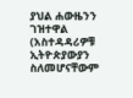ያህል ሐውዜንን ገዝተዋል (አስተዳዳሪዎቹ ኢትዮጵያውያን ስለመሆናቸውም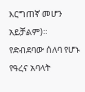እርግጠኛ መሆን አይቻልም)። የድብደባው ሰለባ የሆኑ የዓረና አባላት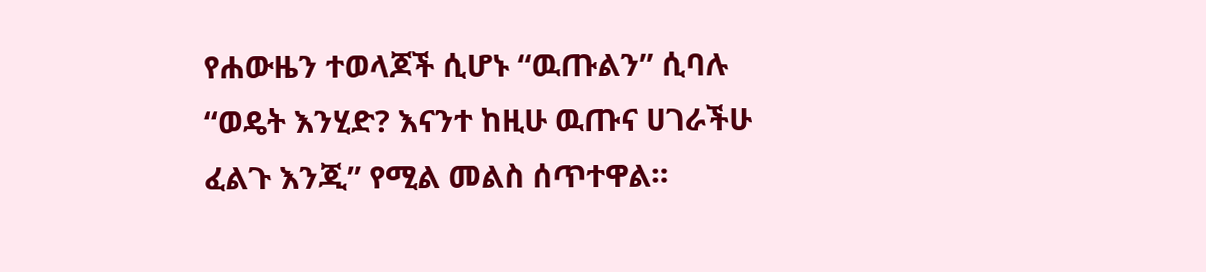የሐውዜን ተወላጆች ሲሆኑ “ዉጡልን” ሲባሉ “ወዴት እንሂድ? እናንተ ከዚሁ ዉጡና ሀገራችሁ ፈልጉ እንጂ” የሚል መልስ ሰጥተዋል።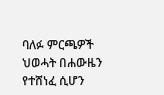ባለፉ ምርጫዎች ህወሓት በሐውዜን የተሸነፈ ሲሆን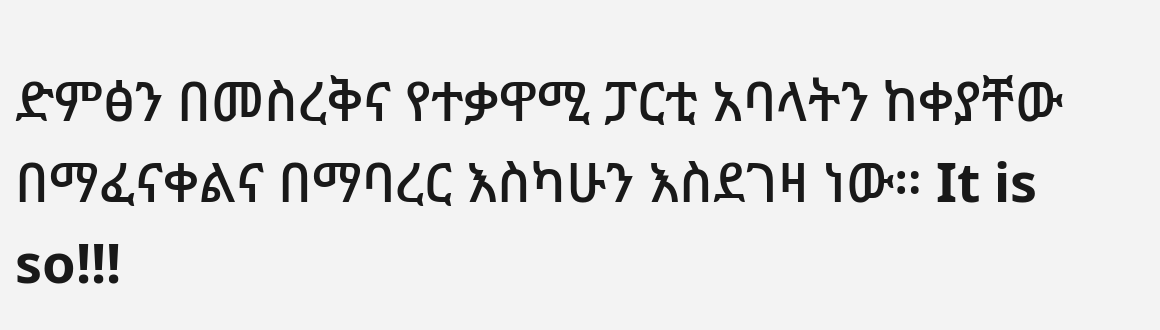ድምፅን በመስረቅና የተቃዋሚ ፓርቲ አባላትን ከቀያቸው በማፈናቀልና በማባረር እስካሁን እስደገዛ ነው። It is so!!!